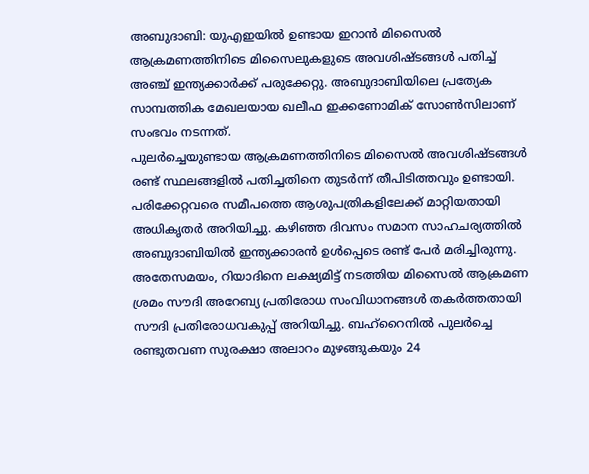അബുദാബി: യുഎഇയിൽ ഉണ്ടായ ഇറാൻ മിസൈൽ ആക്രമണത്തിനിടെ മിസൈലുകളുടെ അവശിഷ്ടങ്ങൾ പതിച്ച് അഞ്ച് ഇന്ത്യക്കാർക്ക് പരുക്കേറ്റു. അബുദാബിയിലെ പ്രത്യേക സാമ്പത്തിക മേഖലയായ ഖലീഫ ഇക്കണോമിക് സോൺസിലാണ് സംഭവം നടന്നത്.
പുലർച്ചെയുണ്ടായ ആക്രമണത്തിനിടെ മിസൈൽ അവശിഷ്ടങ്ങൾ രണ്ട് സ്ഥലങ്ങളിൽ പതിച്ചതിനെ തുടർന്ന് തീപിടിത്തവും ഉണ്ടായി. പരിക്കേറ്റവരെ സമീപത്തെ ആശുപത്രികളിലേക്ക് മാറ്റിയതായി അധികൃതർ അറിയിച്ചു. കഴിഞ്ഞ ദിവസം സമാന സാഹചര്യത്തിൽ അബുദാബിയിൽ ഇന്ത്യക്കാരൻ ഉൾപ്പെടെ രണ്ട് പേർ മരിച്ചിരുന്നു.
അതേസമയം, റിയാദിനെ ലക്ഷ്യമിട്ട് നടത്തിയ മിസൈൽ ആക്രമണ ശ്രമം സൗദി അറേബ്യ പ്രതിരോധ സംവിധാനങ്ങൾ തകർത്തതായി സൗദി പ്രതിരോധവകുപ്പ് അറിയിച്ചു. ബഹ്റൈനിൽ പുലർച്ചെ രണ്ടുതവണ സുരക്ഷാ അലാറം മുഴങ്ങുകയും 24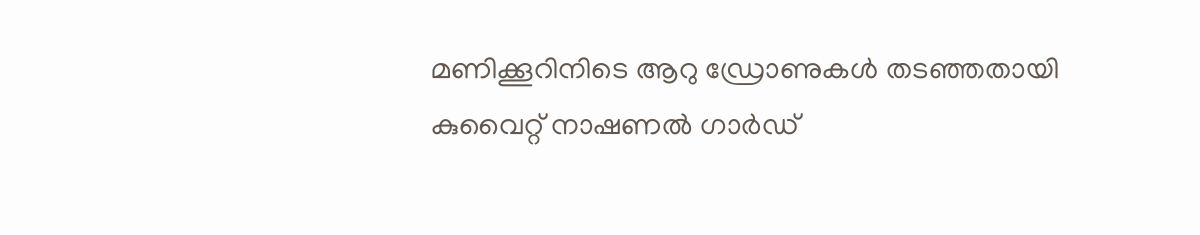മണിക്കൂറിനിടെ ആറു ഡ്രോണുകൾ തടഞ്ഞതായി കുവൈറ്റ് നാഷണൽ ഗാർഡ്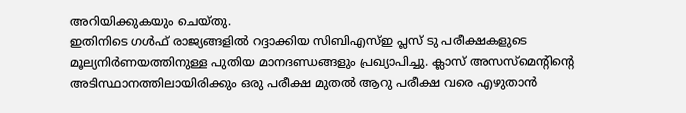അറിയിക്കുകയും ചെയ്തു.
ഇതിനിടെ ഗൾഫ് രാജ്യങ്ങളിൽ റദ്ദാക്കിയ സിബിഎസ്ഇ പ്ലസ് ടു പരീക്ഷകളുടെ മൂല്യനിർണയത്തിനുള്ള പുതിയ മാനദണ്ഡങ്ങളും പ്രഖ്യാപിച്ചു. ക്ലാസ് അസസ്മെന്റിന്റെ അടിസ്ഥാനത്തിലായിരിക്കും ഒരു പരീക്ഷ മുതൽ ആറു പരീക്ഷ വരെ എഴുതാൻ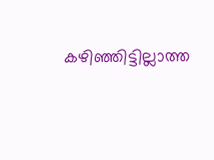കഴിഞ്ഞിട്ടില്ലാത്ത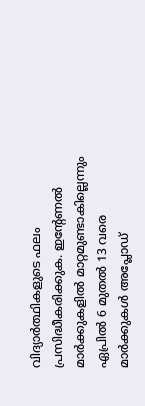വിദ്യാർത്ഥികളുടെ ഫലം പ്രസിദ്ധീകരിക്കുക. ഇന്റേണൽ മാർക്കുകളിൽ മാറ്റമുണ്ടാകില്ലെന്നും ഏപ്രിൽ 6 മുതൽ 13 വരെ മാർക്കുകൾ അപ്ലോഡ്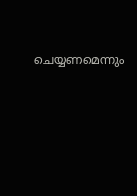ചെയ്യണമെന്നും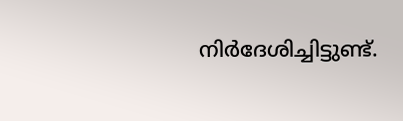നിർദേശിച്ചിട്ടുണ്ട്.